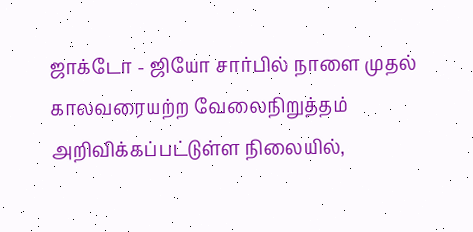ஜாக்டோ - ஜியோ சார்பில் நாளை முதல் காலவரையற்ற வேலைநிறுத்தம் அறிவிக்கப்பட்டுள்ள நிலையில்,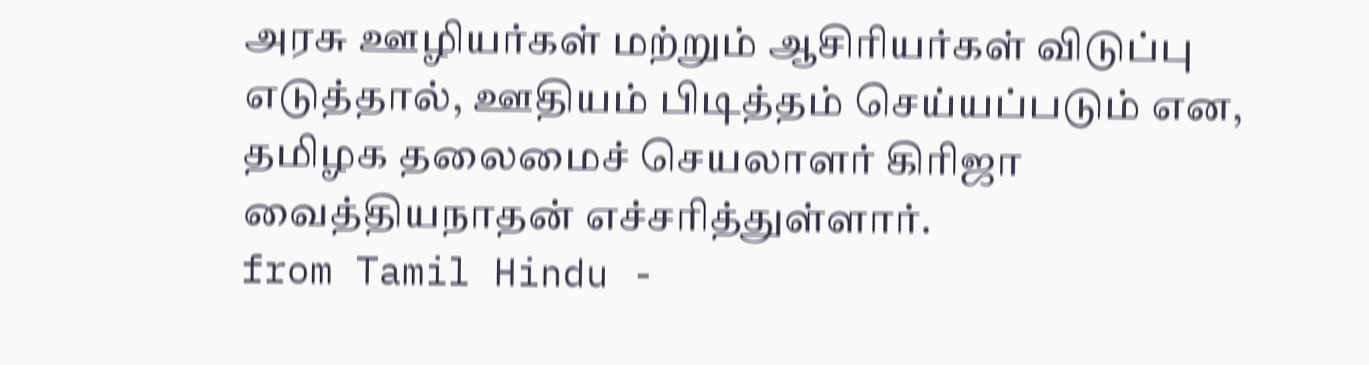அரசு ஊழியர்கள் மற்றும் ஆசிரியர்கள் விடுப்பு எடுத்தால், ஊதியம் பிடித்தம் செய்யப்படும் என, தமிழக தலைமைச் செயலாளர் கிரிஜா வைத்தியநாதன் எச்சரித்துள்ளார்.
from Tamil Hindu -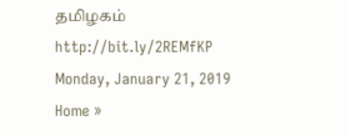தமிழகம் http://bit.ly/2REMfKP
Monday, January 21, 2019
Home »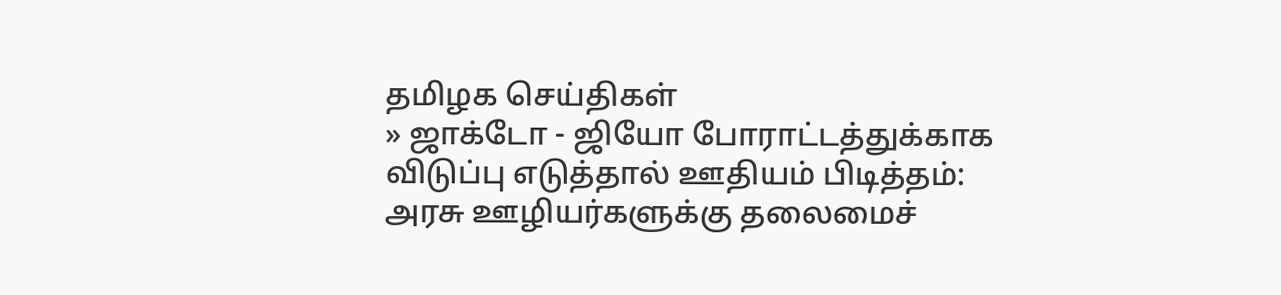தமிழக செய்திகள்
» ஜாக்டோ - ஜியோ போராட்டத்துக்காக விடுப்பு எடுத்தால் ஊதியம் பிடித்தம்: அரசு ஊழியர்களுக்கு தலைமைச்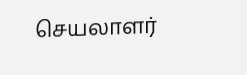செயலாளர்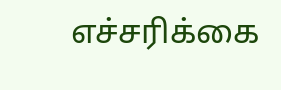எச்சரிக்கை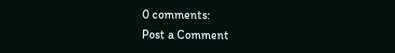0 comments:
Post a Comment